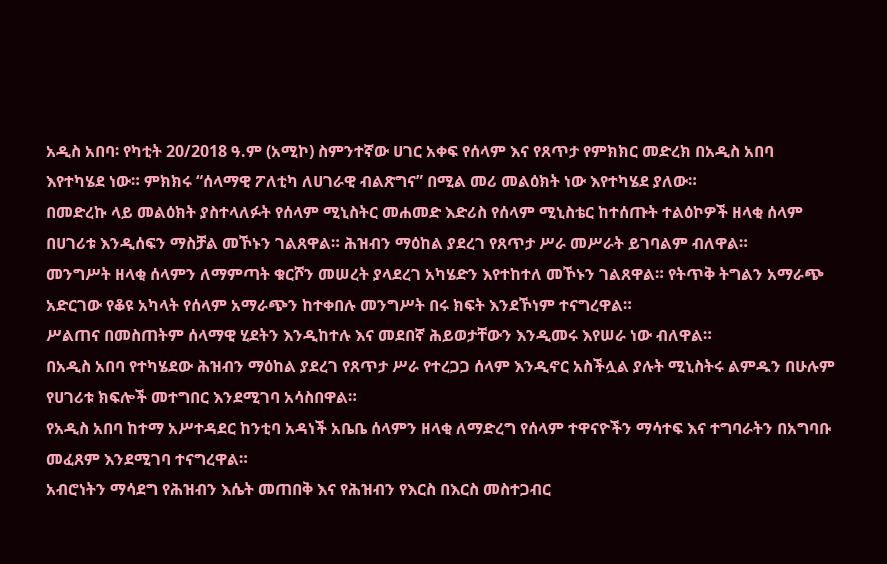አዲስ አበባ፡ የካቲት 20/2018 ዓ.ም (አሚኮ) ስምንተኛው ሀገር አቀፍ የሰላም እና የጸጥታ የምክክር መድረክ በአዲስ አበባ እየተካሄደ ነው። ምክክሩ “ሰላማዊ ፖለቲካ ለሀገራዊ ብልጽግና” በሚል መሪ መልዕክት ነው እየተካሄደ ያለው።
በመድረኩ ላይ መልዕክት ያስተላለፉት የሰላም ሚኒስትር መሐመድ እድሪስ የሰላም ሚኒስቴር ከተሰጡት ተልዕኮዎች ዘላቂ ሰላም በሀገሪቱ እንዲሰፍን ማስቻል መኾኑን ገልጸዋል። ሕዝብን ማዕከል ያደረገ የጸጥታ ሥራ መሥራት ይገባልም ብለዋል።
መንግሥት ዘላቂ ሰላምን ለማምጣት ቁርሾን መሠረት ያላደረገ አካሄድን እየተከተለ መኾኑን ገልጸዋል። የትጥቅ ትግልን አማራጭ አድርገው የቆዩ አካላት የሰላም አማራጭን ከተቀበሉ መንግሥት በሩ ክፍት እንደኾነም ተናግረዋል።
ሥልጠና በመስጠትም ሰላማዊ ሂደትን እንዲከተሉ እና መደበኛ ሕይወታቸውን እንዲመሩ እየሠራ ነው ብለዋል።
በአዲስ አበባ የተካሄደው ሕዝብን ማዕከል ያደረገ የጸጥታ ሥራ የተረጋጋ ሰላም እንዲኖር አስችሏል ያሉት ሚኒስትሩ ልምዱን በሁሉም የሀገሪቱ ክፍሎች መተግበር እንደሚገባ አሳስበዋል።
የአዲስ አበባ ከተማ አሥተዳደር ከንቲባ አዳነች አቤቤ ሰላምን ዘላቂ ለማድረግ የሰላም ተዋናዮችን ማሳተፍ እና ተግባራትን በአግባቡ መፈጸም እንደሚገባ ተናግረዋል።
አብሮነትን ማሳደግ የሕዝብን እሴት መጠበቅ እና የሕዝብን የእርስ በእርስ መስተጋብር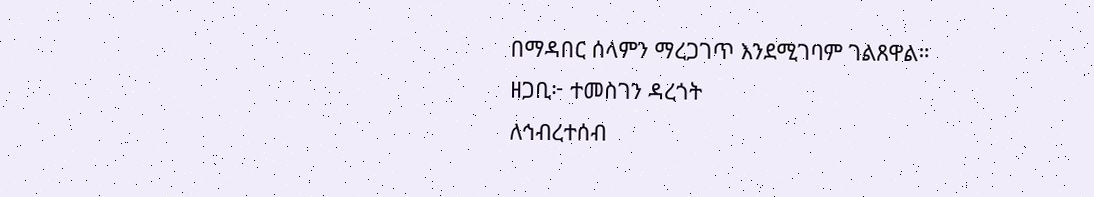በማዳበር ሰላምን ማረጋገጥ እንደሚገባም ገልጸዋል።
ዘጋቢ፦ ተመስገን ዳረጎት
ለኅብረተሰብ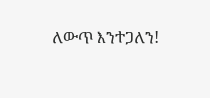ለውጥ እንተጋለን!